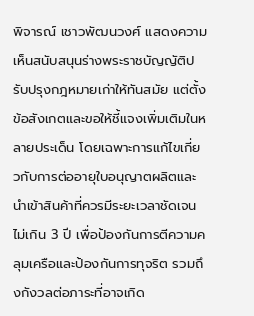พิจารณ์ เชาวพัฒนวงศ์ แสดงความเห็นสนับสนุนร่างพระราชบัญญัติปรับปรุงกฎหมายเก่าให้ทันสมัย แต่ตั้งข้อสังเกตและขอให้ชี้แจงเพิ่มเติมในหลายประเด็น โดยเฉพาะการแก้ไขเกี่ยวกับการต่ออายุใบอนุญาตผลิตและนำเข้าสินค้าที่ควรมีระยะเวลาชัดเจนไม่เกิน 3 ปี เพื่อป้องกันการตีความคลุมเครือและป้องกันการทุจริต รวมถึงกังวลต่อภาระที่อาจเกิด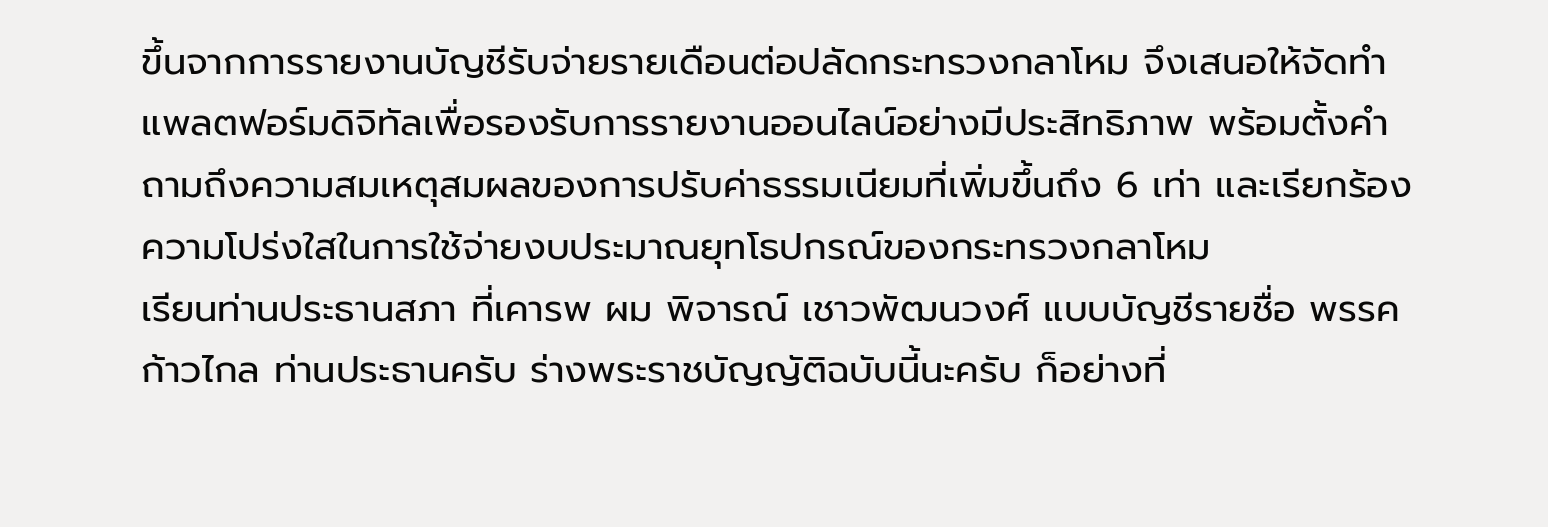ขึ้นจากการรายงานบัญชีรับจ่ายรายเดือนต่อปลัดกระทรวงกลาโหม จึงเสนอให้จัดทำแพลตฟอร์มดิจิทัลเพื่อรองรับการรายงานออนไลน์อย่างมีประสิทธิภาพ พร้อมตั้งคำถามถึงความสมเหตุสมผลของการปรับค่าธรรมเนียมที่เพิ่มขึ้นถึง 6 เท่า และเรียกร้องความโปร่งใสในการใช้จ่ายงบประมาณยุทโธปกรณ์ของกระทรวงกลาโหม
เรียนท่านประธานสภา ที่เคารพ ผม พิจารณ์ เชาวพัฒนวงศ์ แบบบัญชีรายชื่อ พรรคก้าวไกล ท่านประธานครับ ร่างพระราชบัญญัติฉบับนี้นะครับ ก็อย่างที่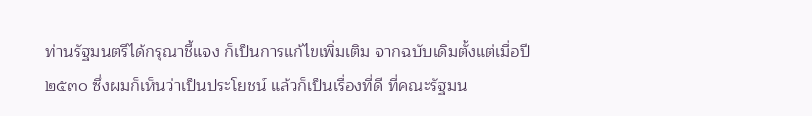ท่านรัฐมนตรีได้กรุณาชี้แจง ก็เป็นการแก้ไขเพิ่มเติม จากฉบับเดิมตั้งแต่เมื่อปี ๒๕๓๐ ซึ่งผมก็เห็นว่าเป็นประโยชน์ แล้วก็เป็นเรื่องที่ดี ที่คณะรัฐมน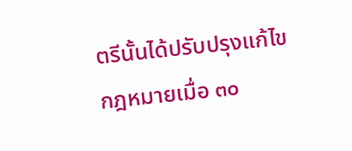ตรีนั้นได้ปรับปรุงแก้ไขกฎหมายเมื่อ ๓๐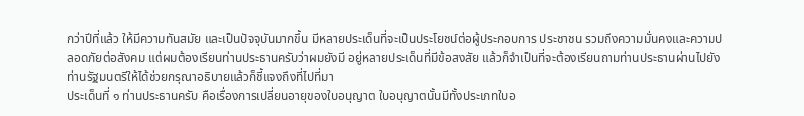กว่าปีที่แล้ว ให้มีความทันสมัย และเป็นปัจจุบันมากขึ้น มีหลายประเด็นที่จะเป็นประโยชน์ต่อผู้ประกอบการ ประชาชน รวมถึงความมั่นคงและความปลอดภัยต่อสังคม แต่ผมต้องเรียนท่านประธานครับว่าผมยังมี อยู่หลายประเด็นที่มีข้อสงสัย แล้วก็จำเป็นที่จะต้องเรียนถามท่านประธานผ่านไปยัง ท่านรัฐมนตรีให้ได้ช่วยกรุณาอธิบายแล้วก็ชี้แจงถึงที่ไปที่มา
ประเด็นที่ ๑ ท่านประธานครับ คือเรื่องการเปลี่ยนอายุของใบอนุญาต ใบอนุญาตนั้นมีทั้งประเภทใบอ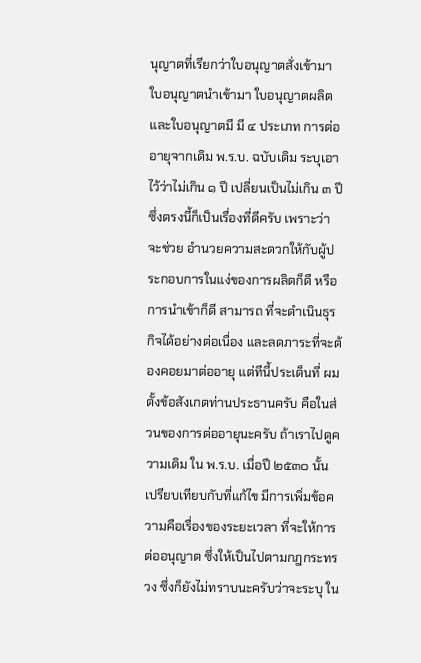นุญาตที่เรียกว่าใบอนุญาตสั่งเข้ามา ใบอนุญาตนำเข้ามา ใบอนุญาตผลิต และใบอนุญาตมี มี ๔ ประเภท การต่ออายุจากเดิม พ.ร.บ. ฉบับเดิม ระบุเอาไว้ว่าไม่เกิน ๑ ปี เปลี่ยนเป็นไม่เกิน ๓ ปี ซึ่งตรงนี้ก็เป็นเรื่องที่ดีครับ เพราะว่าจะช่วย อำนวยความสะดวกให้กับผู้ประกอบการในแง่ของการผลิตก็ดี หรือการนำเข้าก็ดี สามารถ ที่จะดำเนินธุรกิจได้อย่างต่อเนื่อง และลดภาระที่จะต้องคอยมาต่ออายุ แต่ทีนี้ประเด็นที่ ผมตั้งข้อสังเกตท่านประธานครับ คือในส่วนของการต่ออายุนะครับ ถ้าเราไปดูความเดิม ใน พ.ร.บ. เมื่อปี ๒๕๓๐ นั้น เปรียบเทียบกับที่แก้ไข มีการเพิ่มข้อความคือเรื่องของระยะเวลา ที่จะให้การต่ออนุญาต ซึ่งให้เป็นไปตามกฎกระทรวง ซึ่งก็ยังไม่ทราบนะครับว่าจะระบุ ใน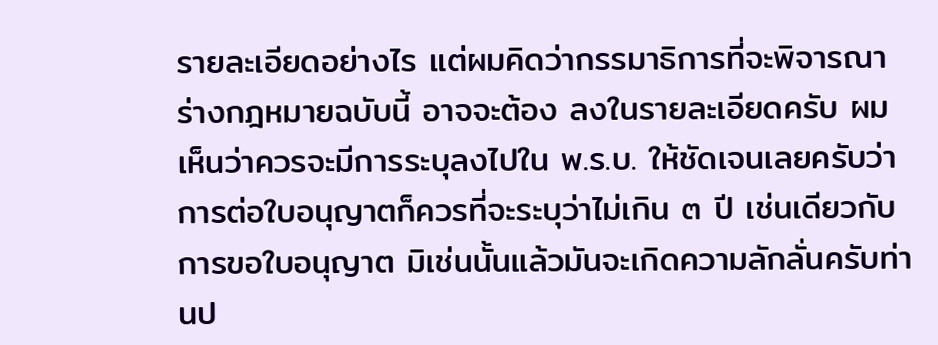รายละเอียดอย่างไร แต่ผมคิดว่ากรรมาธิการที่จะพิจารณาร่างกฎหมายฉบับนี้ อาจจะต้อง ลงในรายละเอียดครับ ผมเห็นว่าควรจะมีการระบุลงไปใน พ.ร.บ. ให้ชัดเจนเลยครับว่า การต่อใบอนุญาตก็ควรที่จะระบุว่าไม่เกิน ๓ ปี เช่นเดียวกับการขอใบอนุญาต มิเช่นนั้นแล้วมันจะเกิดความลักลั่นครับท่านป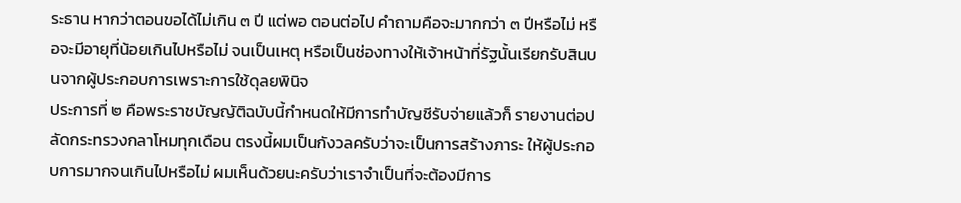ระธาน หากว่าตอนขอได้ไม่เกิน ๓ ปี แต่พอ ตอนต่อไป คำถามคือจะมากกว่า ๓ ปีหรือไม่ หรือจะมีอายุที่น้อยเกินไปหรือไม่ จนเป็นเหตุ หรือเป็นช่องทางให้เจ้าหน้าที่รัฐนั้นเรียกรับสินบนจากผู้ประกอบการเพราะการใช้ดุลยพินิจ
ประการที่ ๒ คือพระราชบัญญัติฉบับนี้กำหนดให้มีการทำบัญชีรับจ่ายแล้วก็ รายงานต่อปลัดกระทรวงกลาโหมทุกเดือน ตรงนี้ผมเป็นกังวลครับว่าจะเป็นการสร้างภาระ ให้ผู้ประกอบการมากจนเกินไปหรือไม่ ผมเห็นด้วยนะครับว่าเราจำเป็นที่จะต้องมีการ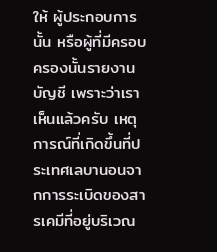ให้ ผู้ประกอบการนั้น หรือผู้ที่มีครอบครองนั้นรายงานบัญชี เพราะว่าเราเห็นแล้วครับ เหตุการณ์ที่เกิดขึ้นที่ประเทศเลบานอนจากการระเบิดของสารเคมีที่อยู่บริเวณ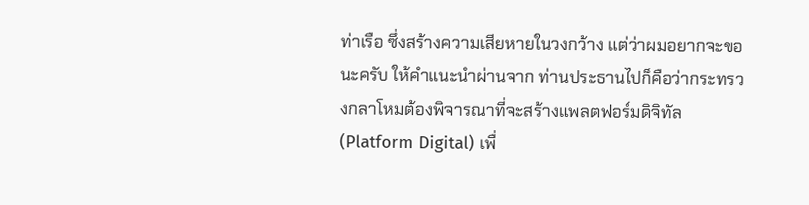ท่าเรือ ซึ่งสร้างความเสียหายในวงกว้าง แต่ว่าผมอยากจะขอนะครับ ให้คำแนะนำผ่านจาก ท่านประธานไปก็คือว่ากระทรวงกลาโหมต้องพิจารณาที่จะสร้างแพลตฟอร์มดิจิทัล (Platform Digital) เพื่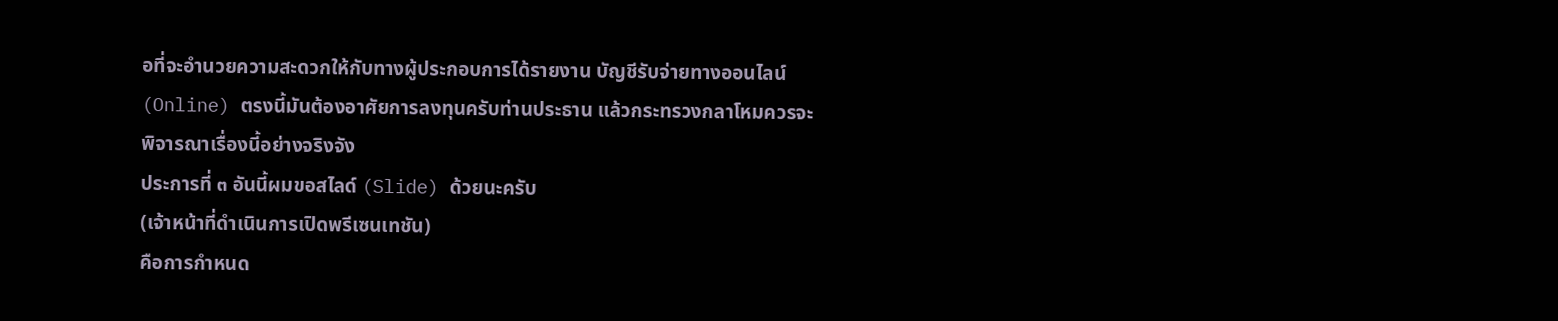อที่จะอำนวยความสะดวกให้กับทางผู้ประกอบการได้รายงาน บัญชีรับจ่ายทางออนไลน์ (Online) ตรงนี้มันต้องอาศัยการลงทุนครับท่านประธาน แล้วกระทรวงกลาโหมควรจะพิจารณาเรื่องนี้อย่างจริงจัง
ประการที่ ๓ อันนี้ผมขอสไลด์ (Slide) ด้วยนะครับ
(เจ้าหน้าที่ดำเนินการเปิดพรีเซนเทชัน)
คือการกำหนด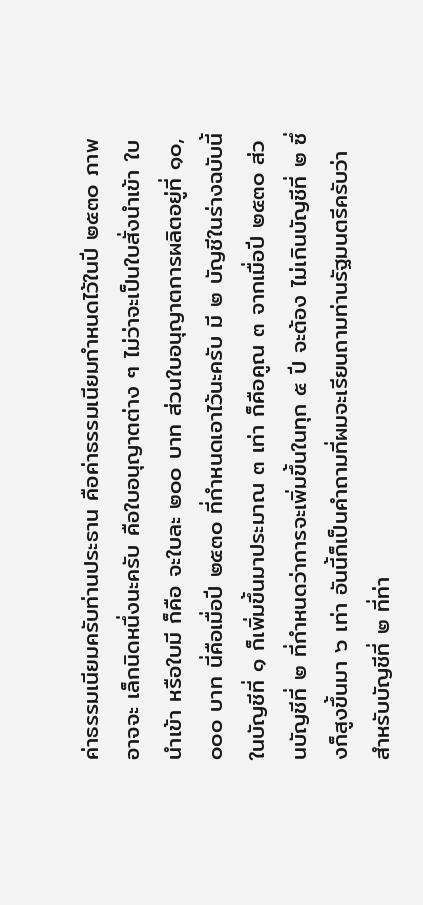ค่าธรรมเนียมครับท่านประธาน คือค่าธรรมเนียมกำหนดไว้ในปี ๒๕๓๐ ภาพอาจจะ เล็กนิดหนึ่งนะครับ คือใบอนุญาตต่าง ๆ ไม่ว่าจะเป็นใบสั่งนำเข้า ใบนำเข้า หรือใบมี ก็คือ จะใบละ ๒๐๐ บาท ส่วนใบอนุญาตการผลิตอยู่ที่ ๑๐,๐๐๐ บาท นี่คือเมื่อปี ๒๕๓๐ ที่กำหนดเอาไว้นะครับ มี ๒ บัญชีในร่างฉบับนี้ ในบัญชีที่ ๑ ก็เพิ่มขึ้นมาประมาณ ๓ เท่า ก็คือคูณ ๓ จากเมื่อปี ๒๕๓๐ ส่วนบัญชีที่ ๒ ที่กำหนดว่าการจะเพิ่มขึ้นในทุก ๕ ปี จะต้อง ไม่เกินบัญชีที่ ๒ ซึ่งก็สูงขึ้นมา ๖ เท่า อันนี้ก็เป็นคำถามที่ผมจะเรียนถามท่านรัฐมนตรีครับว่า สำหรับบัญชีที่ ๒ ที่ท่า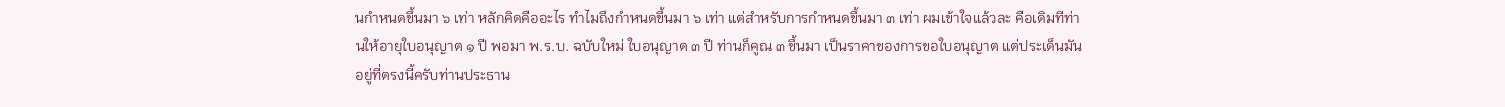นกำหนดขึ้นมา ๖ เท่า หลักคิดคืออะไร ทำไมถึงกำหนดขึ้นมา ๖ เท่า แต่สำหรับการกำหนดขึ้นมา ๓ เท่า ผมเข้าใจแล้วละ คือเดิมทีท่านให้อายุใบอนุญาต ๑ ปี พอมา พ.ร.บ. ฉบับใหม่ ใบอนุญาต ๓ ปี ท่านก็คูณ ๓ ขึ้นมา เป็นราคาของการขอใบอนุญาต แต่ประเด็นมันอยู่ที่ตรงนี้ครับท่านประธาน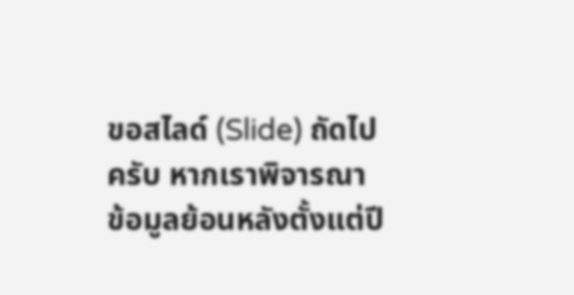ขอสไลด์ (Slide) ถัดไปครับ หากเราพิจารณา ข้อมูลย้อนหลังตั้งแต่ปี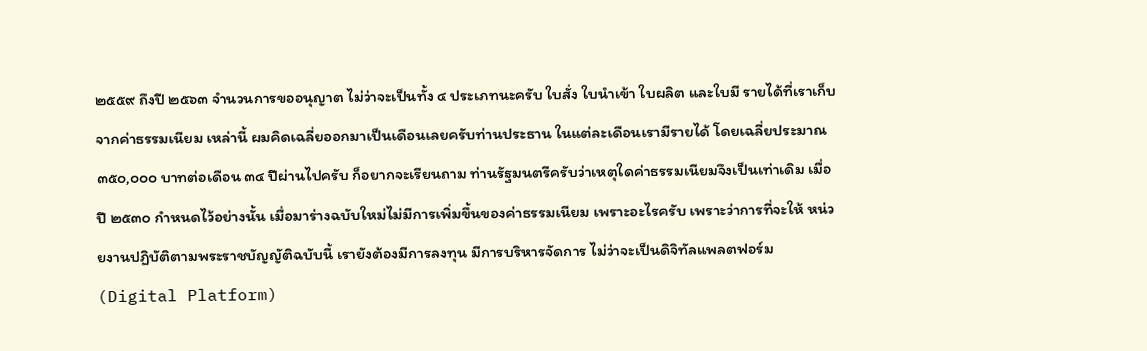๒๕๕๙ ถึงปี ๒๕๖๓ จำนวนการขออนุญาต ไม่ว่าจะเป็นทั้ง ๔ ประเภทนะครับ ใบสั่ง ใบนำเข้า ใบผลิต และใบมี รายได้ที่เราเก็บจากค่าธรรมเนียม เหล่านี้ ผมคิดเฉลี่ยออกมาเป็นเดือนเลยครับท่านประธาน ในแต่ละเดือนเรามีรายได้ โดยเฉลี่ยประมาณ ๓๕๐,๐๐๐ บาทต่อเดือน ๓๔ ปีผ่านไปครับ ก็อยากจะเรียนถาม ท่านรัฐมนตรีครับว่าเหตุใดค่าธรรมเนียมจึงเป็นเท่าเดิม เมื่อปี ๒๕๓๐ กำหนดไว้อย่างนั้น เมื่อมาร่างฉบับใหม่ไม่มีการเพิ่มขึ้นของค่าธรรมเนียม เพราะอะไรครับ เพราะว่าการที่จะให้ หน่วยงานปฏิบัติตามพระราชบัญญัติฉบับนี้ เรายังต้องมีการลงทุน มีการบริหารจัดการ ไม่ว่าจะเป็นดิจิทัลแพลตฟอร์ม (Digital Platform)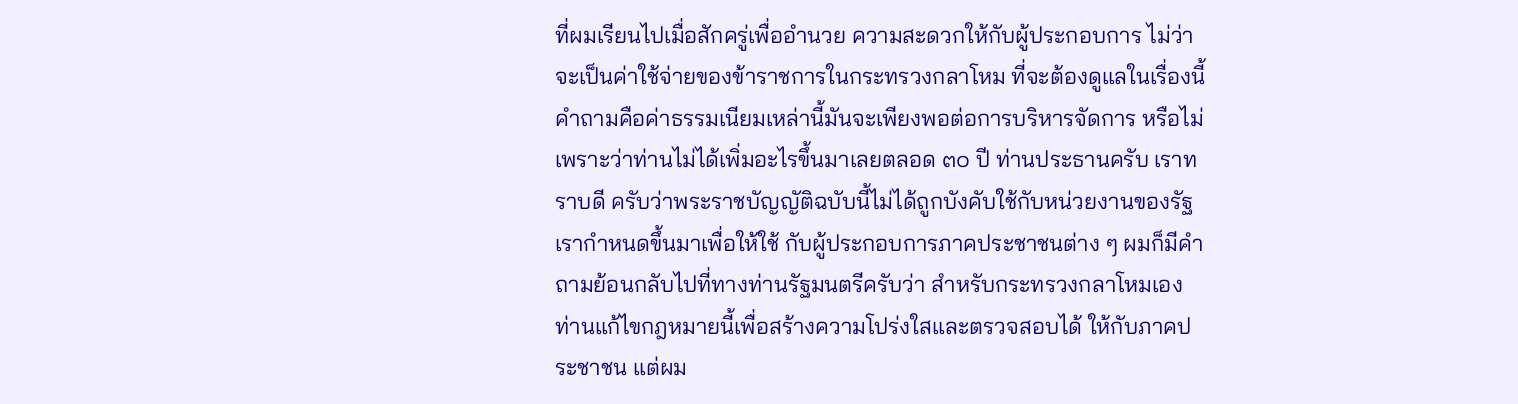ที่ผมเรียนไปเมื่อสักครู่เพื่ออำนวย ความสะดวกให้กับผู้ประกอบการ ไม่ว่าจะเป็นค่าใช้จ่ายของข้าราชการในกระทรวงกลาโหม ที่จะต้องดูแลในเรื่องนี้ คำถามคือค่าธรรมเนียมเหล่านี้มันจะเพียงพอต่อการบริหารจัดการ หรือไม่ เพราะว่าท่านไม่ได้เพิ่มอะไรขึ้นมาเลยตลอด ๓๐ ปี ท่านประธานครับ เราทราบดี ครับว่าพระราชบัญญัติฉบับนี้ไม่ได้ถูกบังคับใช้กับหน่วยงานของรัฐ เรากำหนดขึ้นมาเพื่อให้ใช้ กับผู้ประกอบการภาคประชาชนต่าง ๆ ผมก็มีคำถามย้อนกลับไปที่ทางท่านรัฐมนตรีครับว่า สำหรับกระทรวงกลาโหมเอง ท่านแก้ไขกฎหมายนี้เพื่อสร้างความโปร่งใสและตรวจสอบได้ ให้กับภาคประชาชน แต่ผม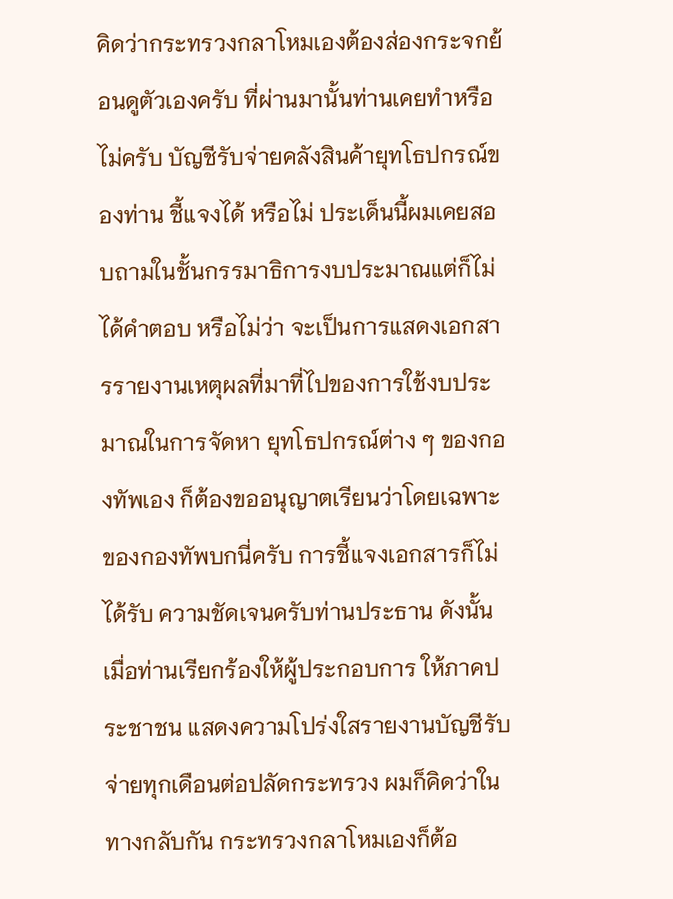คิดว่ากระทรวงกลาโหมเองต้องส่องกระจกย้อนดูตัวเองครับ ที่ผ่านมานั้นท่านเคยทำหรือไม่ครับ บัญชีรับจ่ายคลังสินค้ายุทโธปกรณ์ของท่าน ชี้แจงได้ หรือไม่ ประเด็นนี้ผมเคยสอบถามในชั้นกรรมาธิการงบประมาณแต่ก็ไม่ได้คำตอบ หรือไม่ว่า จะเป็นการแสดงเอกสารรายงานเหตุผลที่มาที่ไปของการใช้งบประมาณในการจัดหา ยุทโธปกรณ์ต่าง ๆ ของกองทัพเอง ก็ต้องขออนุญาตเรียนว่าโดยเฉพาะของกองทัพบกนี่ครับ การชี้แจงเอกสารก็ไม่ได้รับ ความชัดเจนครับท่านประธาน ดังนั้นเมื่อท่านเรียกร้องให้ผู้ประกอบการ ให้ภาคประชาชน แสดงความโปร่งใสรายงานบัญชีรับจ่ายทุกเดือนต่อปลัดกระทรวง ผมก็คิดว่าในทางกลับกัน กระทรวงกลาโหมเองก็ต้อ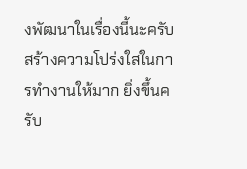งพัฒนาในเรื่องนี้นะครับ สร้างความโปร่งใสในการทำงานให้มาก ยิ่งขึ้นครับ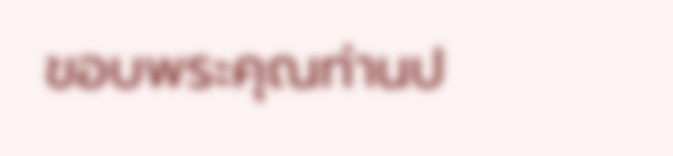ขอบพระคุณท่านป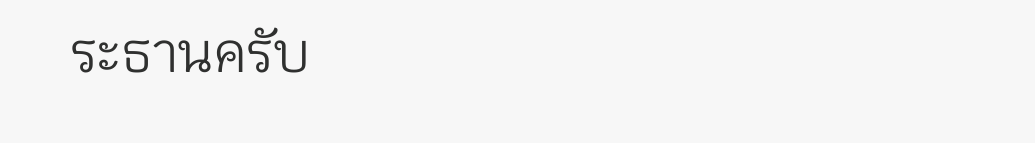ระธานครับ